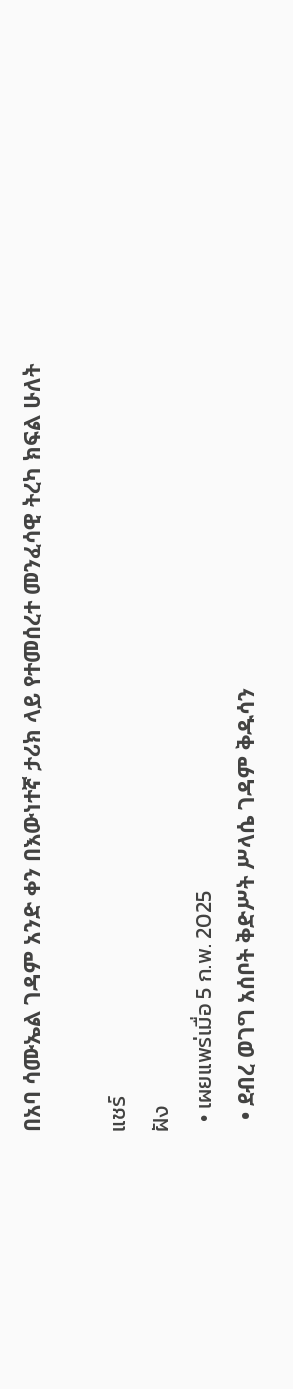በአባ ሳሙኤል ገዳም አንድ ቀን በእውነተኛ ታሪክ ላይ የተመሰረተ መንፈሳዊ ትረካ ክፍል ሁለት

แชร์
ฝัง
  • เผยแพร่เมื่อ 5 ก.พ. 2025
  • ደብረ ወገግ አሰቦት ቅድሥት ሥላሴ ገዳም ቅዱሳን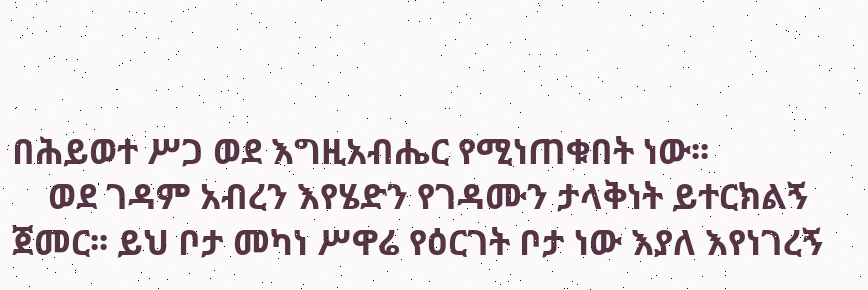በሕይወተ ሥጋ ወደ እግዚአብሔር የሚነጠቁበት ነው፡፡
    ወደ ገዳም አብረን እየሄድን የገዳሙን ታላቅነት ይተርክልኝ ጀመር፡፡ ይህ ቦታ መካነ ሥዋሬ የዕርገት ቦታ ነው እያለ እየነገረኝ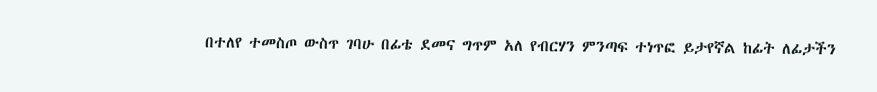በተለየ ተመስጦ ውስጥ ገባሁ በፊቴ ደመና ግጥም አለ የብርሃን ምንጣፍ ተነጥፎ ይታየኛል ከፊት ለፊታችን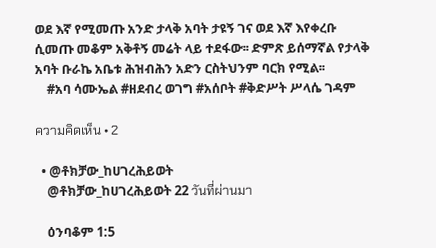ወደ እኛ የሚመጡ አንድ ታላቅ አባት ታዩኝ ገና ወደ እኛ እየቀረቡ ሲመጡ መቆም አቅቶኝ መሬት ላይ ተደፋው፡፡ ድምጽ ይሰማኛል የታላቅ አባት ቡራኬ አቤቱ ሕዝብሕን አድን ርስትህንም ባርክ የሚል፡፡
    #አባ ሳሙኤል #ዘደብረ ወገግ #አሰቦት #ቅድሥት ሥላሴ ገዳም

ความคิดเห็น • 2

  • @ቶክቻው_ከሀገረሕይወት
    @ቶክቻው_ከሀገረሕይወት 22 วันที่ผ่านมา

    ዕንባቆም 1:5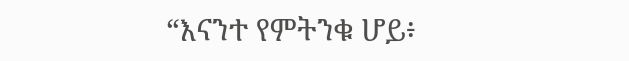“እናንተ የምትንቁ ሆይ፥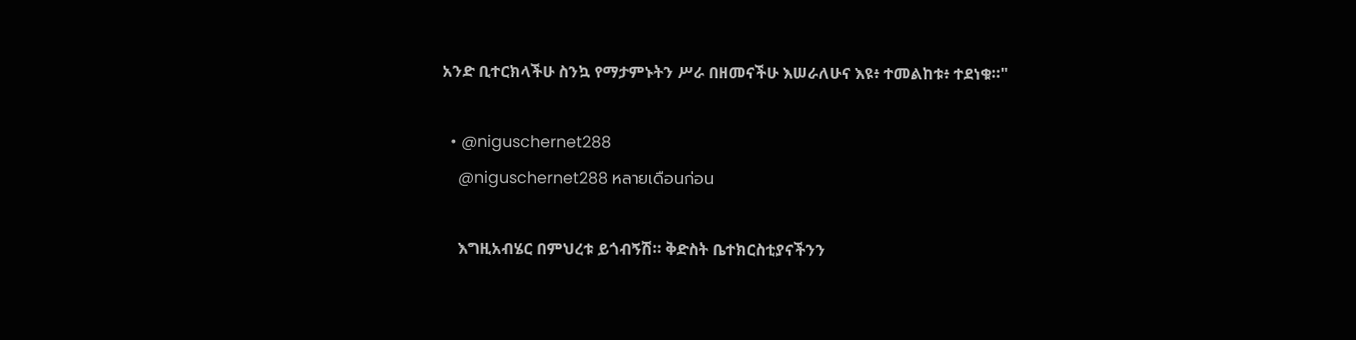አንድ ቢተርክላችሁ ስንኳ የማታምኑትን ሥራ በዘመናችሁ እሠራለሁና እዩ፥ ተመልከቱ፥ ተደነቁ።"

  • @niguschernet288
    @niguschernet288 หลายเดือนก่อน

    እግዚአብሄር በምህረቱ ይጎብኝሽ። ቅድስት ቤተክርስቲያናችንን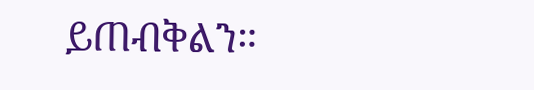ይጠብቅልን።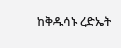ከቅዱሳኑ ረድኤት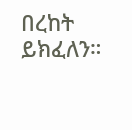በረከት ይክፈለን።